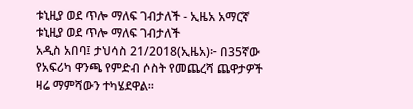ቱኒዚያ ወደ ጥሎ ማለፍ ገብታለች - ኢዜአ አማርኛ
ቱኒዚያ ወደ ጥሎ ማለፍ ገብታለች
አዲስ አበባ፤ ታህሳስ 21/2018(ኢዜአ)፦ በ35ኛው የአፍሪካ ዋንጫ የምድብ ሶስት የመጨረሻ ጨዋታዎች ዛሬ ማምሻውን ተካሄደዋል።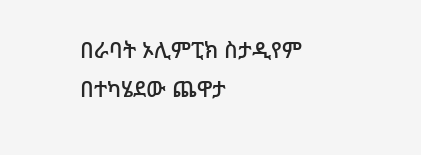በራባት ኦሊምፒክ ስታዲየም በተካሄደው ጨዋታ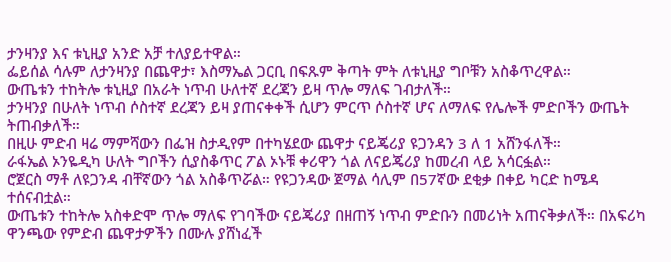ታንዛንያ እና ቱኒዚያ አንድ አቻ ተለያይተዋል።
ፌይሰል ሳሉም ለታንዛንያ በጨዋታ፣ እስማኤል ጋርቢ በፍጹም ቅጣት ምት ለቱኒዚያ ግቦቹን አስቆጥረዋል።
ውጤቱን ተከትሎ ቱኒዚያ በአራት ነጥብ ሁለተኛ ደረጃን ይዛ ጥሎ ማለፍ ገብታለች።
ታንዛንያ በሁለት ነጥብ ሶስተኛ ደረጃን ይዛ ያጠናቀቀች ሲሆን ምርጥ ሶስተኛ ሆና ለማለፍ የሌሎች ምድቦችን ውጤት ትጠብቃለች።
በዚሁ ምድብ ዛሬ ማምሻውን በፌዝ ስታዲየም በተካሄደው ጨዋታ ናይጄሪያ ዩጋንዳን 3 ለ 1 አሸንፋለች።
ራፋኤል ኦንዬዲካ ሁለት ግቦችን ሲያስቆጥር ፖል ኦኑቹ ቀሪዋን ጎል ለናይጄሪያ ከመረብ ላይ አሳርፏል።
ሮጀርስ ማቶ ለዩጋንዳ ብቸኛውን ጎል አስቆጥሯል። የዩጋንዳው ጀማል ሳሊም በ57ኛው ደቂቃ በቀይ ካርድ ከሜዳ ተሰናብቷል።
ውጤቱን ተከትሎ አስቀድሞ ጥሎ ማለፍ የገባችው ናይጄሪያ በዘጠኝ ነጥብ ምድቡን በመሪነት አጠናቅቃለች። በአፍሪካ ዋንጫው የምድብ ጨዋታዎችን በሙሉ ያሸነፈች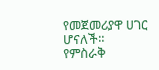የመጀመሪያዋ ሀገር ሆናለች።
የምስራቅ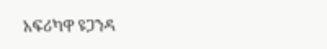አፍሪካዋ ዩጋንዳ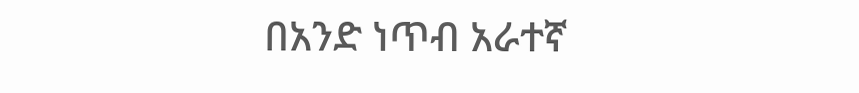በአንድ ነጥብ አራተኛ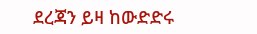ደረጃን ይዛ ከውድድሩ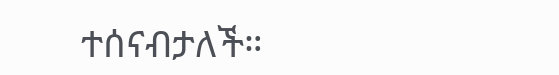ተሰናብታለች።